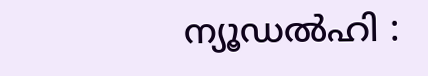ന്യൂഡൽഹി :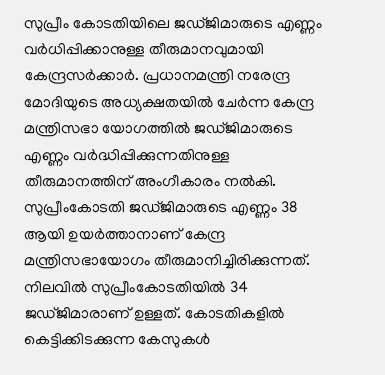സുപ്രീം കോടതിയിലെ ജഡ്ജിമാരുടെ എണ്ണം വർധിപ്പിക്കാനുള്ള തീരുമാനവുമായി കേന്ദ്രസർക്കാർ. പ്രധാനമന്ത്രി നരേന്ദ്ര മോദിയുടെ അധ്യക്ഷതയിൽ ചേർന്ന കേന്ദ്ര മന്ത്രിസഭാ യോഗത്തിൽ ജഡ്ജിമാരുടെ എണ്ണം വർദ്ധിപ്പിക്കുന്നതിനുള്ള തീരുമാനത്തിന് അംഗീകാരം നൽകി. സുപ്രീംകോടതി ജഡ്ജിമാരുടെ എണ്ണം 38 ആയി ഉയർത്താനാണ് കേന്ദ്ര മന്ത്രിസഭായോഗം തീരുമാനിച്ചിരിക്കുന്നത്.
നിലവിൽ സുപ്രീംകോടതിയിൽ 34 ജഡ്ജിമാരാണ് ഉള്ളത്. കോടതികളിൽ കെട്ടിക്കിടക്കുന്ന കേസുകൾ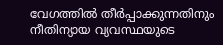വേഗത്തിൽ തീർപ്പാക്കുന്നതിനും നീതിന്യായ വ്യവസ്ഥയുടെ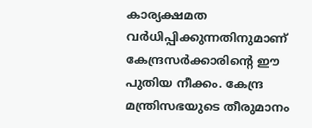കാര്യക്ഷമത വർധിപ്പിക്കുന്നതിനുമാണ് കേന്ദ്രസർക്കാരിന്റെ ഈ പുതിയ നീക്കം. കേന്ദ്ര മന്ത്രിസഭയുടെ തീരുമാനം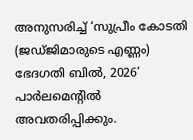അനുസരിച്ച് ‘സുപ്രീം കോടതി (ജഡ്ജിമാരുടെ എണ്ണം) ഭേദഗതി ബിൽ, 2026’ പാർലമെന്റിൽ അവതരിപ്പിക്കും.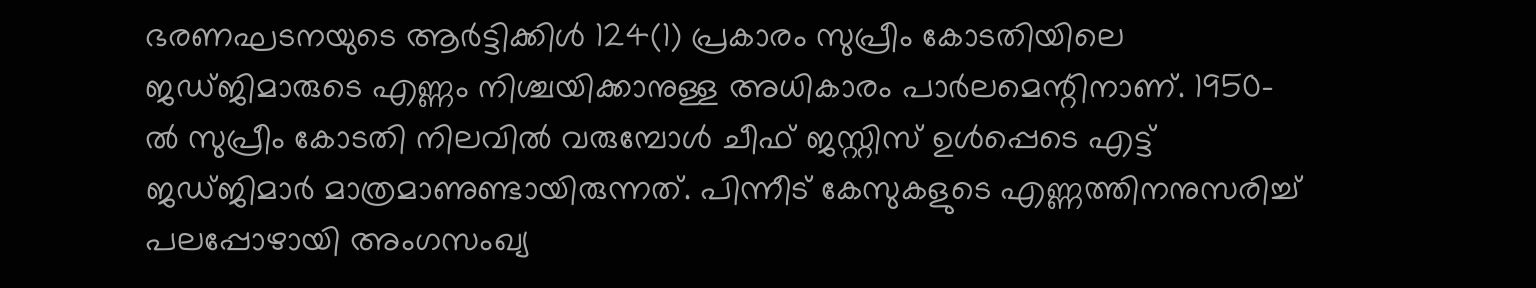ഭരണഘടനയുടെ ആർട്ടിക്കിൾ 124(1) പ്രകാരം സുപ്രീം കോടതിയിലെ ജഡ്ജിമാരുടെ എണ്ണം നിശ്ചയിക്കാനുള്ള അധികാരം പാർലമെന്റിനാണ്. 1950-ൽ സുപ്രീം കോടതി നിലവിൽ വരുമ്പോൾ ചീഫ് ജസ്റ്റിസ് ഉൾപ്പെടെ എട്ട് ജഡ്ജിമാർ മാത്രമാണുണ്ടായിരുന്നത്. പിന്നീട് കേസുകളുടെ എണ്ണത്തിനനുസരിച്ച് പലപ്പോഴായി അംഗസംഖ്യ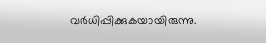വർധിപ്പിക്കുകയായിരുന്നു.